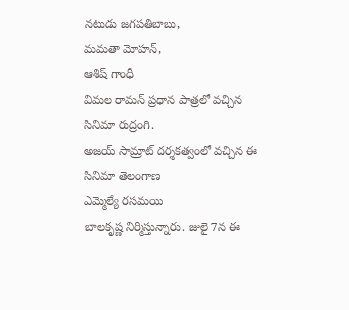నటుడు జగపతిబాబు,
మమతా మోహన్,
ఆశిష్ గాంధీ
విమల రామన్ ప్రధాన పాత్రలో వచ్చిన
సినిమా రుద్రంగి.
అజయ్ సామ్రాట్ దర్శకత్వంలో వచ్చిన ఈ
సినిమా తెలంగాణ
ఎమ్మెల్యే రసమయి
బాలకృష్ణ నిర్మిస్తున్నారు. జులై 7న ఈ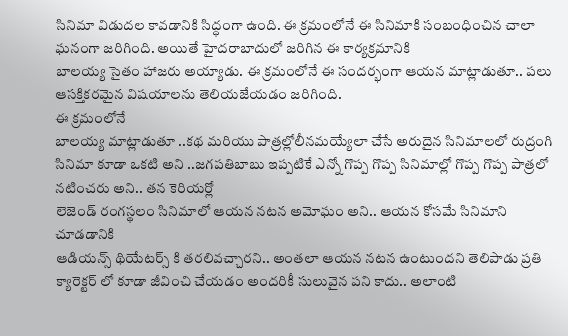సినిమా విడుదల కావడానికి సిద్ధంగా ఉంది. ఈ క్రమంలోనే ఈ సినిమాకి సంబంధించిన చాలా ఘనంగా జరిగింది. అయితే హైదరాబాదులో జరిగిన ఈ కార్యక్రమానికి
బాలయ్య సైతం హాజరు అయ్యాడు. ఈ క్రమంలోనే ఈ సందర్భంగా ఆయన మాట్లాడుతూ.. పలు ఆసక్తికరమైన విషయాలను తెలియజేయడం జరిగింది.
ఈ క్రమంలోనే
బాలయ్య మాట్లాడుతూ ..కథ మరియు పాత్రల్లోలీనమయ్యేలా చేసే అరుదైన సినిమాలలో రుద్రంగి
సినిమా కూడా ఒకటి అని ..జగపతిబాబు ఇప్పటికే ఎన్నో గొప్ప గొప్ప సినిమాల్లో గొప్ప గొప్ప పాత్రలో నటించరు అని.. తన కెరియర్లో
లెజెండ్ రంగస్థలం సినిమాలో ఆయన నటన అమోఘం అని.. ఆయన కోసమే సినిమాని చూడడానికి
ఆడియన్స్ థియేటర్స్ కి తరలివచ్చారని.. అంతలా ఆయన నటన ఉంటుందని తెలిపాడు ప్రతి క్యారెక్టర్ లో కూడా జీవించి చేయడం అందరికీ సులువైన పని కాదు.. అలాంటి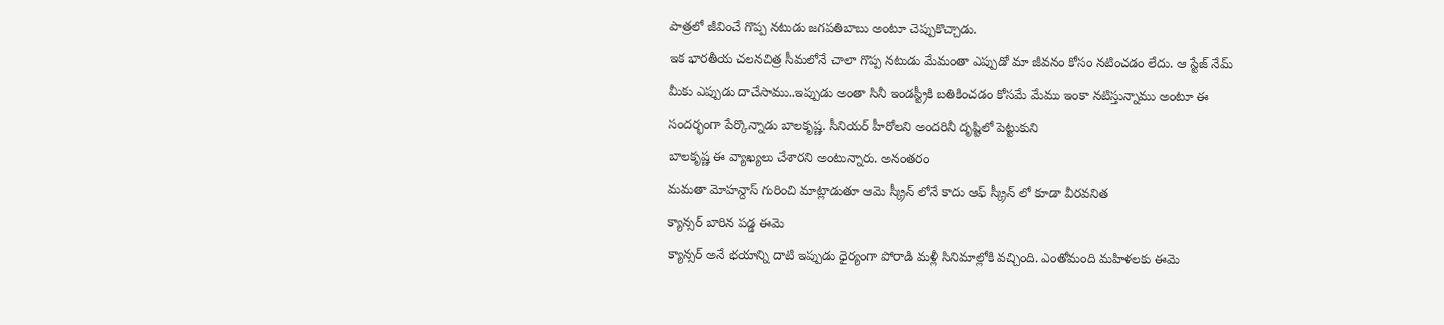పాత్రలో జీవించే గొప్ప నటుడు జగపతిబాబు అంటూ చెప్పుకొచ్చాడు.
ఇక భారతీయ చలనచిత్ర సీమలోనే చాలా గొప్ప నటుడు మేమంతా ఎప్పుడో మా జీవనం కోసం నటించడం లేదు. ఆ స్టేజ్ నేమ్ మీకు ఎప్పుడు దాచేసాము..ఇప్పుడు అంతా సినీ ఇండస్ట్రీకి బతికించడం కోసమే మేము ఇంకా నటిస్తున్నాము అంటూ ఈ సందర్భంగా పేర్కొన్నాడు బాలకృష్ణ. సీనియర్ హీరోలని అందరినీ దృష్టిలో పెట్టుకుని
బాలకృష్ణ ఈ వ్యాఖ్యలు చేశారని అంటున్నారు. అనంతరం
మమతా మోహన్దాస్ గురించి మాట్లాడుతూ ఆమె స్క్రీన్ లోనే కాదు ఆఫ్ స్క్రీన్ లో కూడా వీరవనిత
క్యాన్సర్ బారిన పడ్డ ఈమె
క్యాన్సర్ అనే భయాన్ని దాటి ఇప్పుడు ధైర్యంగా పోరాడి మళ్లీ సినిమాల్లోకి వచ్చింది. ఎంతోమంది మహిళలకు ఈమె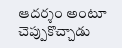ఆదర్శం అంటూ చెప్పుకొచ్చాడు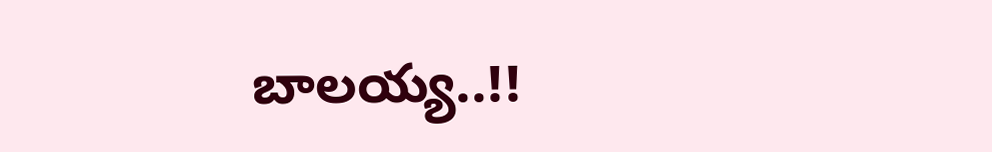బాలయ్య..!!